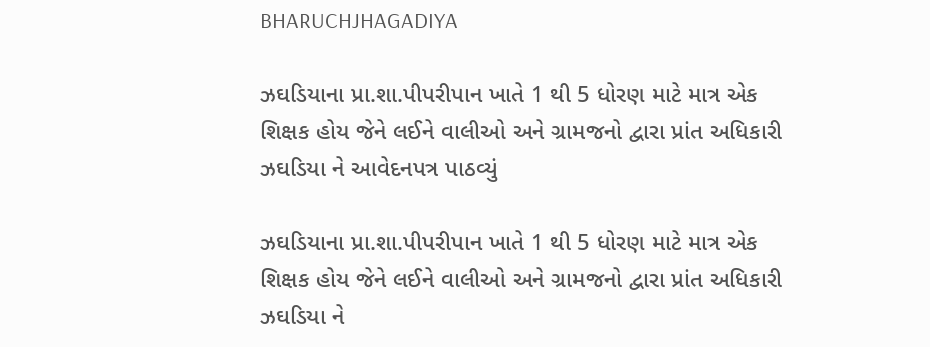BHARUCHJHAGADIYA

ઝઘડિયાના પ્રા.શા.પીપરીપાન ખાતે 1 થી 5 ધોરણ માટે માત્ર એક શિક્ષક હોય જેને લઈને વાલીઓ અને ગ્રામજનો દ્વારા પ્રાંત અધિકારી ઝઘડિયા ને આવેદનપત્ર પાઠવ્યું

ઝઘડિયાના પ્રા.શા.પીપરીપાન ખાતે 1 થી 5 ધોરણ માટે માત્ર એક શિક્ષક હોય જેને લઈને વાલીઓ અને ગ્રામજનો દ્વારા પ્રાંત અધિકારી ઝઘડિયા ને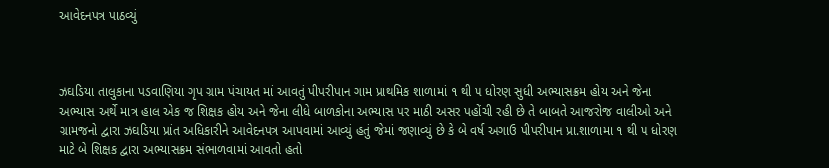આવેદનપત્ર પાઠવ્યું



ઝઘડિયા તાલુકાના પડવાણિયા ગૃપ ગ્રામ પંચાયત માં આવતું પીપરીપાન ગામ પ્રાથમિક શાળામાં ૧ થી ૫ ધોરણ સુધી અભ્યાસક્રમ હોય અને જેના અભ્યાસ અર્થે માત્ર હાલ એક જ શિક્ષક હોય અને જેના લીધે બાળકોના અભ્યાસ પર માઠી અસર પહોંચી રહી છે તે બાબતે આજરોજ વાલીઓ અને ગ્રામજનો દ્વારા ઝઘડિયા પ્રાંત અધિકારીને આવેદનપત્ર આપવામાં આવ્યું હતું જેમાં જણાવ્યું છે કે બે વર્ષ અગાઉ પીપરીપાન પ્રા.શાળામા ૧ થી ૫ ધોરણ માટે બે શિક્ષક દ્વારા અભ્યાસક્રમ સંભાળવામાં આવતો હતો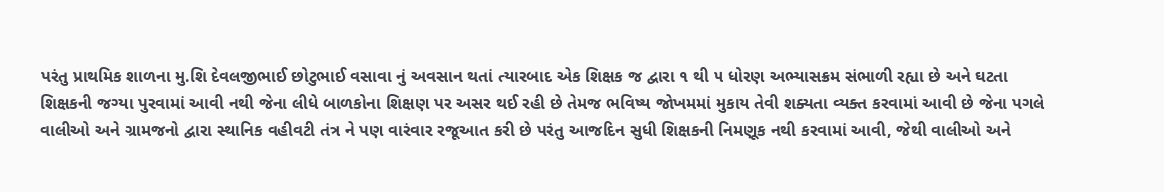પરંતુ પ્રાથમિક શાળના મુ.શિ દેવલજીભાઈ છોટુભાઈ વસાવા નું અવસાન થતાં ત્યારબાદ એક શિક્ષક જ દ્વારા ૧ થી ૫ ધોરણ અભ્યાસક્રમ સંભાળી રહ્યા છે અને ઘટતા શિક્ષકની જગ્યા પુરવામાં આવી નથી જેના લીધે બાળકોના શિક્ષણ પર અસર થઈ રહી છે તેમજ ભવિષ્ય જોખમમાં મુકાય તેવી શક્યતા વ્યક્ત કરવામાં આવી છે જેના પગલે વાલીઓ અને ગ્રામજનો દ્વારા સ્થાનિક વહીવટી તંત્ર ને પણ વારંવાર રજૂઆત કરી છે પરંતુ આજદિન સુધી શિક્ષકની નિમણૂક નથી કરવામાં આવી, જેથી વાલીઓ અને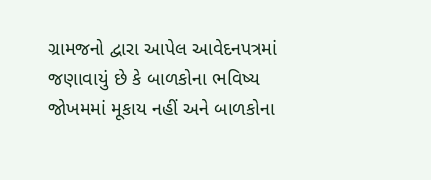ગ્રામજનો દ્વારા આપેલ આવેદનપત્રમાં જણાવાયું છે કે બાળકોના ભવિષ્ય જોખમમાં મૂકાય નહીં અને બાળકોના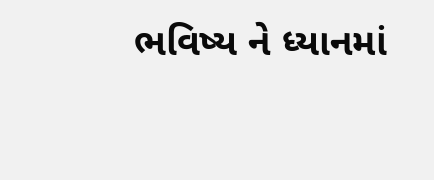ભવિષ્ય ને ધ્યાનમાં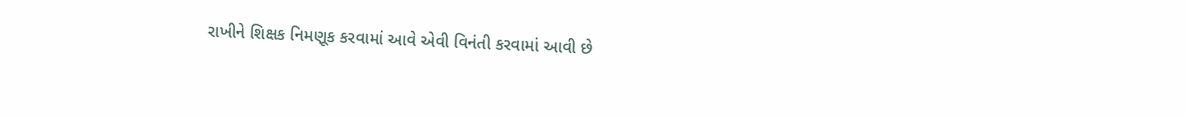રાખીને શિક્ષક નિમણૂક કરવામાં આવે એવી વિનંતી કરવામાં આવી છે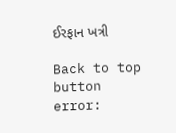ઈરફાન ખત્રી

Back to top button
error: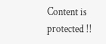Content is protected !!